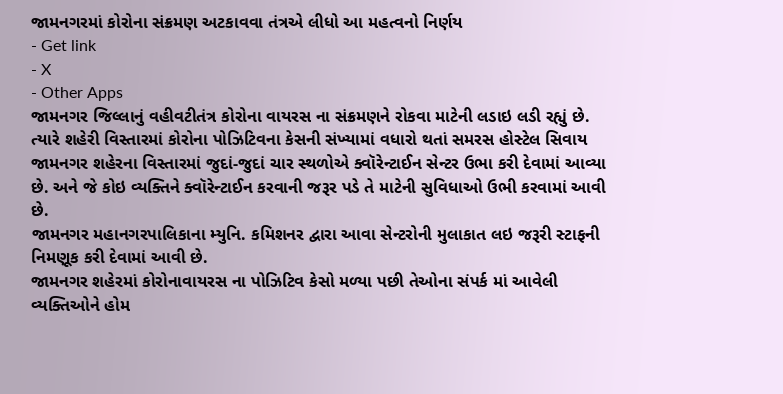જામનગરમાં કોરોના સંક્રમણ અટકાવવા તંત્રએ લીધો આ મહત્વનો નિર્ણય
- Get link
- X
- Other Apps
જામનગર જિલ્લાનું વહીવટીતંત્ર કોરોના વાયરસ ના સંક્રમણને રોકવા માટેની લડાઇ લડી રહ્યું છે. ત્યારે શહેરી વિસ્તારમાં કોરોના પોઝિટિવના કેસની સંખ્યામાં વધારો થતાં સમરસ હોસ્ટેલ સિવાય જામનગર શહેરના વિસ્તારમાં જુદાં-જુદાં ચાર સ્થળોએ ક્વૉરેન્ટાઈન સેન્ટર ઉભા કરી દેવામાં આવ્યા છે. અને જે કોઇ વ્યક્તિને ક્વૉરેન્ટાઈન કરવાની જરૂર પડે તે માટેની સુવિધાઓ ઉભી કરવામાં આવી છે.
જામનગર મહાનગરપાલિકાના મ્યુનિ. કમિશનર દ્વારા આવા સેન્ટરોની મુલાકાત લઇ જરૂરી સ્ટાફની નિમણૂક કરી દેવામાં આવી છે.
જામનગર શહેરમાં કોરોનાવાયરસ ના પોઝિટિવ કેસો મળ્યા પછી તેઓના સંપર્ક માં આવેલી વ્યક્તિઓને હોમ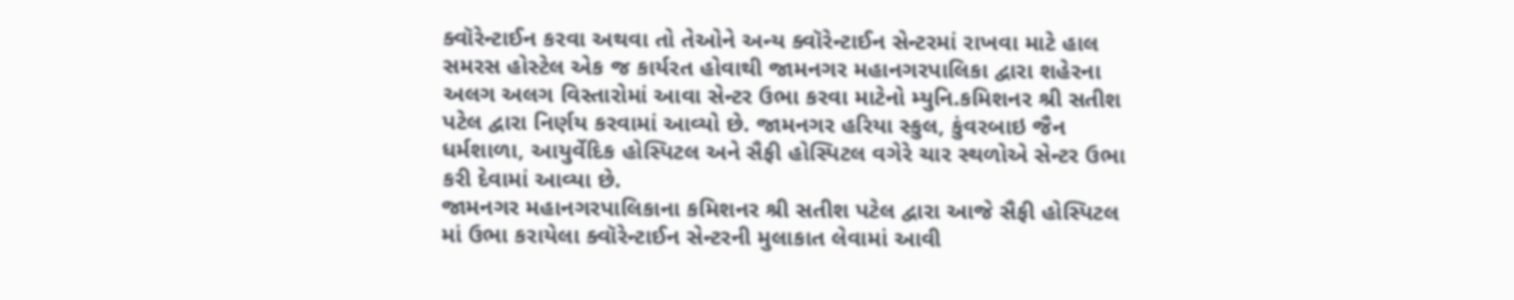ક્વૉરેન્ટાઈન કરવા અથવા તો તેઓને અન્ય ક્વૉરેન્ટાઈન સેન્ટરમાં રાખવા માટે હાલ સમરસ હોસ્ટેલ એક જ કાર્યરત હોવાથી જામનગર મહાનગરપાલિકા દ્વારા શહેરના અલગ અલગ વિસ્તારોમાં આવા સેન્ટર ઉભા કરવા માટેનો મ્યુનિ.કમિશનર શ્રી સતીશ પટેલ દ્વારા નિર્ણય કરવામાં આવ્યો છે. જામનગર હરિયા સ્કુલ, કુંવરબાઇ જૈન ધર્મશાળા, આયુર્વેદિક હોસ્પિટલ અને સૈફી હોસ્પિટલ વગેરે ચાર સ્થળોએ સેન્ટર ઉભા કરી દેવામાં આવ્યા છે.
જામનગર મહાનગરપાલિકાના કમિશનર શ્રી સતીશ પટેલ દ્વારા આજે સૈફી હોસ્પિટલ માં ઉભા કરાયેલા ક્વૉરેન્ટાઈન સેન્ટરની મુલાકાત લેવામાં આવી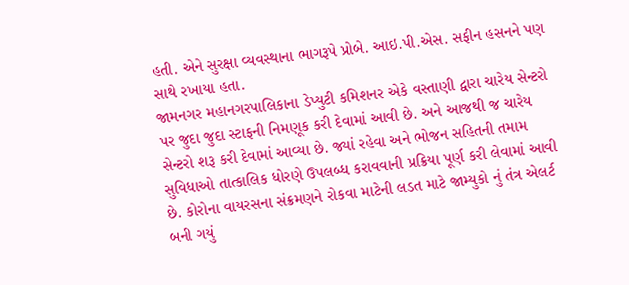હતી. એને સુરક્ષા વ્યવસ્થાના ભાગરૂપે પ્રોબે. આઇ.પી.એસ. સફીન હસનને પણ સાથે રખાયા હતા.
જામનગર મહાનગરપાલિકાના ડેપ્યુટી કમિશનર એકે વસ્તાણી દ્વારા ચારેય સેન્ટરો પર જુદા જુદા સ્ટાફની નિમણૂક કરી દેવામાં આવી છે. અને આજથી જ ચારેય સેન્ટરો શરૂ કરી દેવામાં આવ્યા છે. જ્યાં રહેવા અને ભોજન સહિતની તમામ સુવિધાઓ તાત્કાલિક ધોરણે ઉપલબ્ધ કરાવવાની પ્રક્રિયા પૂર્ણ કરી લેવામાં આવી છે. કોરોના વાયરસના સંક્રમણને રોકવા માટેની લડત માટે જામ્યુકો નું તંત્ર એલર્ટ બની ગયું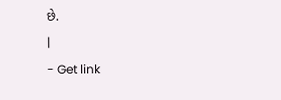છે.
|
- Get link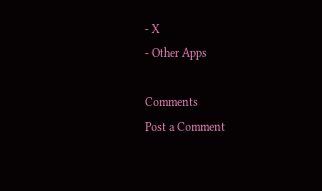- X
- Other Apps

Comments
Post a Comment